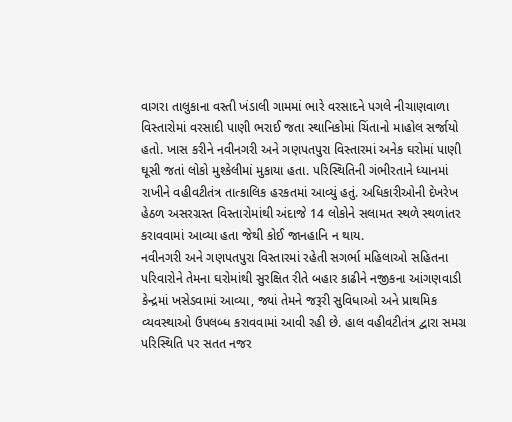વાગરા તાલુકાના વસ્તી ખંડાલી ગામમાં ભારે વરસાદને પગલે નીચાણવાળા વિસ્તારોમાં વરસાદી પાણી ભરાઈ જતા સ્થાનિકોમાં ચિંતાનો માહોલ સર્જાયો હતો. ખાસ કરીને નવીનગરી અને ગણપતપુરા વિસ્તારમાં અનેક ઘરોમાં પાણી ઘૂસી જતાં લોકો મુશ્કેલીમાં મુકાયા હતા. પરિસ્થિતિની ગંભીરતાને ધ્યાનમાં રાખીને વહીવટીતંત્ર તાત્કાલિક હરકતમાં આવ્યું હતું. અધિકારીઓની દેખરેખ હેઠળ અસરગ્રસ્ત વિસ્તારોમાંથી અંદાજે 14 લોકોને સલામત સ્થળે સ્થળાંતર કરાવવામાં આવ્યા હતા જેથી કોઈ જાનહાનિ ન થાય.
નવીનગરી અને ગણપતપુરા વિસ્તારમાં રહેતી સગર્ભા મહિલાઓ સહિતના પરિવારોને તેમના ઘરોમાંથી સુરક્ષિત રીતે બહાર કાઢીને નજીકના આંગણવાડી કેન્દ્રમાં ખસેડવામાં આવ્યા, જ્યાં તેમને જરૂરી સુવિધાઓ અને પ્રાથમિક વ્યવસ્થાઓ ઉપલબ્ધ કરાવવામાં આવી રહી છે. હાલ વહીવટીતંત્ર દ્વારા સમગ્ર પરિસ્થિતિ પર સતત નજર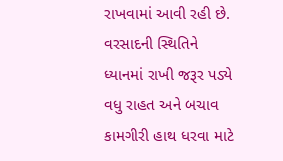રાખવામાં આવી રહી છે. વરસાદની સ્થિતિને ધ્યાનમાં રાખી જરૂર પડ્યે વધુ રાહત અને બચાવ કામગીરી હાથ ધરવા માટે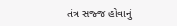તંત્ર સજ્જ હોવાનું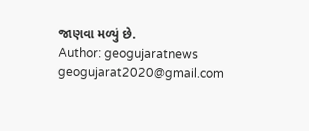જાણવા મળ્યું છે.
Author: geogujaratnews
geogujarat2020@gmail.com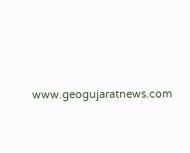www.geogujaratnews.com